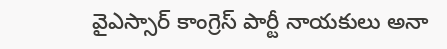వైఎస్సార్ కాంగ్రెస్ పార్టీ నాయకులు అనా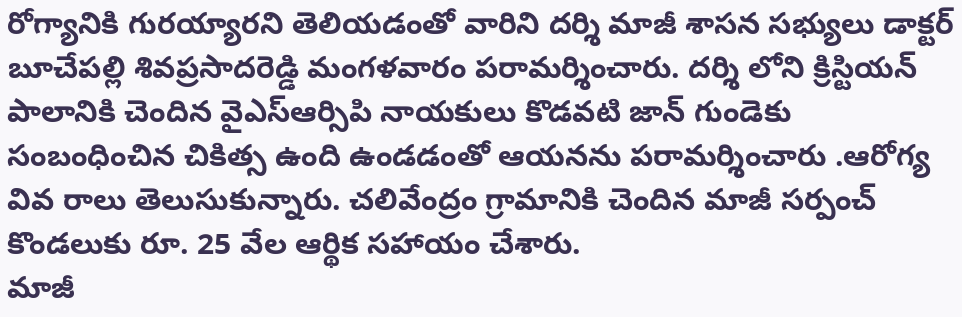రోగ్యానికి గురయ్యారని తెలియడంతో వారిని దర్శి మాజీ శాసన సభ్యులు డాక్టర్ బూచేపల్లి శివప్రసాదరెడ్డి మంగళవారం పరామర్శించారు. దర్శి లోని క్రిస్టియన్ పాలానికి చెందిన వైఎస్ఆర్సిపి నాయకులు కొడవటి జాన్ గుండెకు సంబంధించిన చికిత్స ఉంది ఉండడంతో ఆయనను పరామర్శించారు .ఆరోగ్య వివ రాలు తెలుసుకున్నారు. చలివేంద్రం గ్రామానికి చెందిన మాజీ సర్పంచ్ కొండలుకు రూ. 25 వేల ఆర్థిక సహాయం చేశారు.
మాజీ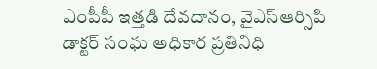ఎంపీపీ ఇత్తడి దేవదానం, వైఎస్ఆర్సిపి డాక్టర్ సంఘ అధికార ప్రతినిధి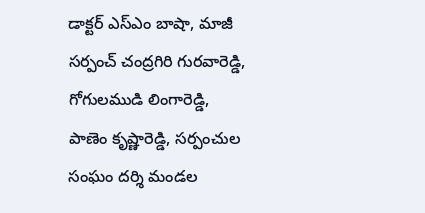డాక్టర్ ఎస్ఎం బాషా, మాజీ సర్పంచ్ చంద్రగిరి గురవారెడ్డి, గోగులముడి లింగారెడ్డి, పాణెం కృష్ణారెడ్డి, సర్పంచుల సంఘం దర్శి మండల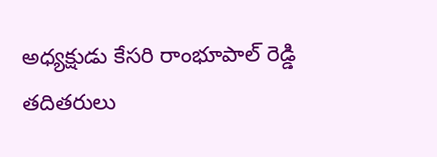అధ్యక్షుడు కేసరి రాంభూపాల్ రెడ్డి తదితరులు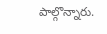పాల్గొన్నారు.